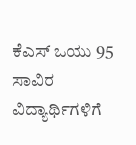ಕೆಎಸ್ ಒಯು 95 ಸಾವಿರ ವಿದ್ಯಾರ್ಥಿಗಳಿಗೆ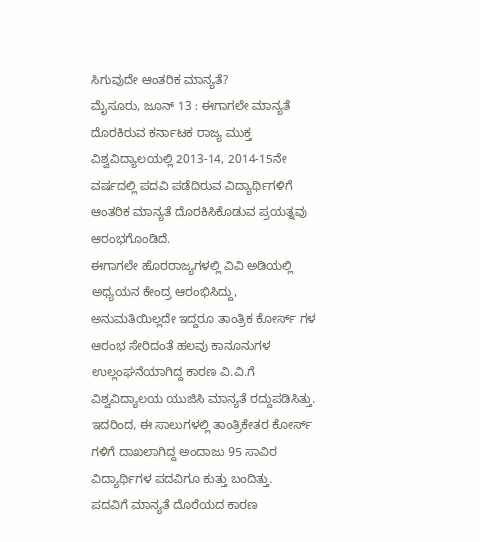ಸಿಗುವುದೇ ಆಂತರಿಕ ಮಾನ್ಯತೆ?
ಮೈಸೂರು, ಜೂನ್ 13 : ಈಗಾಗಲೇ ಮಾನ್ಯತೆ ದೊರಕಿರುವ ಕರ್ನಾಟಕ ರಾಜ್ಯ ಮುಕ್ತ ವಿಶ್ವವಿದ್ಯಾಲಯಲ್ಲಿ 2013-14, 2014-15ನೇ ವರ್ಷದಲ್ಲಿ ಪದವಿ ಪಡೆದಿರುವ ವಿದ್ಯಾರ್ಥಿಗಳಿಗೆ ಆಂತರಿಕ ಮಾನ್ಯತೆ ದೊರಕಿಸಿಕೊಡುವ ಪ್ರಯತ್ನವು ಆರಂಭಗೊಂಡಿದೆ.
ಈಗಾಗಲೇ ಹೊರರಾಜ್ಯಗಳಲ್ಲಿ ವಿವಿ ಅಡಿಯಲ್ಲಿ ಅಧ್ಯಯನ ಕೇಂದ್ರ ಆರಂಭಿಸಿದ್ದು, ಅನುಮತಿಯಿಲ್ಲದೇ ಇದ್ದರೂ ತಾಂತ್ರಿಕ ಕೋರ್ಸ್ ಗಳ ಆರಂಭ ಸೇರಿದಂತೆ ಹಲವು ಕಾನೂನುಗಳ ಉಲ್ಲಂಘನೆಯಾಗಿದ್ದ ಕಾರಣ ವಿ.ವಿ.ಗೆ ವಿಶ್ವವಿದ್ಯಾಲಯ ಯುಜಿಸಿ ಮಾನ್ಯತೆ ರದ್ದುಪಡಿಸಿತ್ತು. ಇದರಿಂದ, ಈ ಸಾಲುಗಳಲ್ಲಿ ತಾಂತ್ರಿಕೇತರ ಕೋರ್ಸ್ ಗಳಿಗೆ ದಾಖಲಾಗಿದ್ದ ಅಂದಾಜು 95 ಸಾವಿರ ವಿದ್ಯಾರ್ಥಿಗಳ ಪದವಿಗೂ ಕುತ್ತು ಬಂದಿತ್ತು.
ಪದವಿಗೆ ಮಾನ್ಯತೆ ದೊರೆಯದ ಕಾರಣ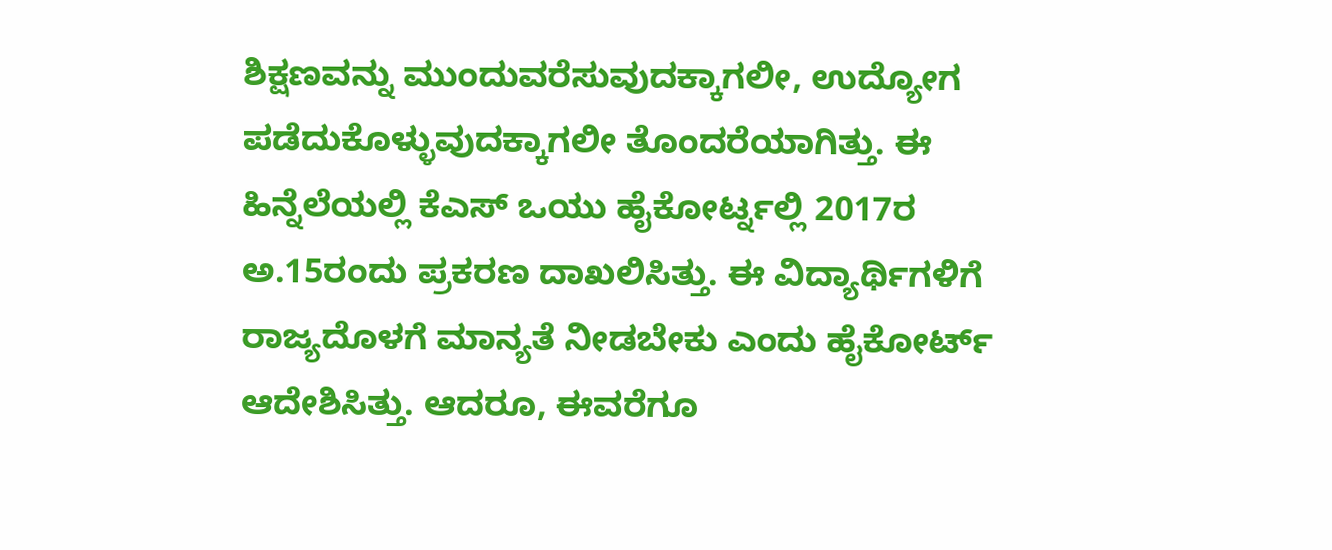ಶಿಕ್ಷಣವನ್ನು ಮುಂದುವರೆಸುವುದಕ್ಕಾಗಲೀ, ಉದ್ಯೋಗ ಪಡೆದುಕೊಳ್ಳುವುದಕ್ಕಾಗಲೀ ತೊಂದರೆಯಾಗಿತ್ತು. ಈ ಹಿನ್ನೆಲೆಯಲ್ಲಿ ಕೆಎಸ್ ಒಯು ಹೈಕೋರ್ಟ್ನಲ್ಲಿ 2017ರ ಅ.15ರಂದು ಪ್ರಕರಣ ದಾಖಲಿಸಿತ್ತು. ಈ ವಿದ್ಯಾರ್ಥಿಗಳಿಗೆ ರಾಜ್ಯದೊಳಗೆ ಮಾನ್ಯತೆ ನೀಡಬೇಕು ಎಂದು ಹೈಕೋರ್ಟ್ ಆದೇಶಿಸಿತ್ತು. ಆದರೂ, ಈವರೆಗೂ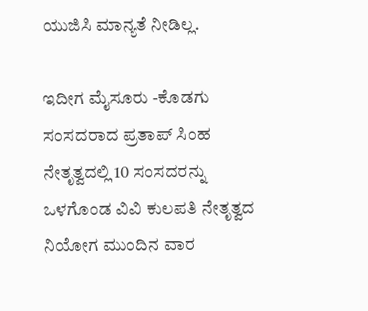ಯುಜಿಸಿ ಮಾನ್ಯತೆ ನೀಡಿಲ್ಲ.

ಇದೀಗ ಮೈಸೂರು -ಕೊಡಗು ಸಂಸದರಾದ ಪ್ರತಾಪ್ ಸಿಂಹ ನೇತೃತ್ವದಲ್ಲಿ 10 ಸಂಸದರನ್ನು ಒಳಗೊಂಡ ವಿವಿ ಕುಲಪತಿ ನೇತೃತ್ವದ ನಿಯೋಗ ಮುಂದಿನ ವಾರ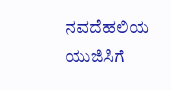ನವದೆಹಲಿಯ ಯುಜಿಸಿಗೆ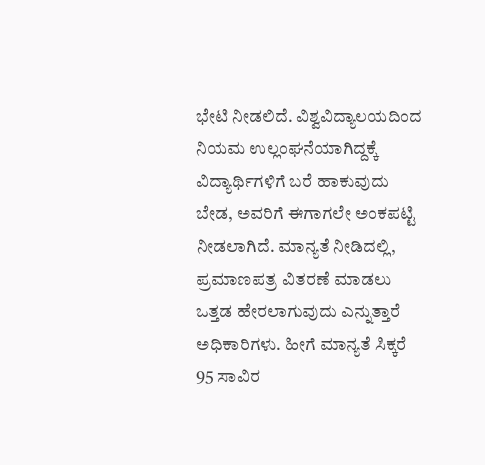ಭೇಟಿ ನೀಡಲಿದೆ. ವಿಶ್ವವಿದ್ಯಾಲಯದಿಂದ ನಿಯಮ ಉಲ್ಲಂಘನೆಯಾಗಿದ್ದಕ್ಕೆ ವಿದ್ಯಾರ್ಥಿಗಳಿಗೆ ಬರೆ ಹಾಕುವುದು ಬೇಡ, ಅವರಿಗೆ ಈಗಾಗಲೇ ಅಂಕಪಟ್ಟಿ ನೀಡಲಾಗಿದೆ. ಮಾನ್ಯತೆ ನೀಡಿದಲ್ಲಿ, ಪ್ರಮಾಣಪತ್ರ ವಿತರಣೆ ಮಾಡಲು ಒತ್ತಡ ಹೇರಲಾಗುವುದು ಎನ್ನುತ್ತಾರೆ ಅಧಿಕಾರಿಗಳು. ಹೀಗೆ ಮಾನ್ಯತೆ ಸಿಕ್ಕರೆ 95 ಸಾವಿರ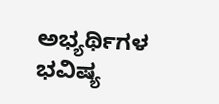ಅಭ್ಯರ್ಥಿಗಳ ಭವಿಷ್ಯ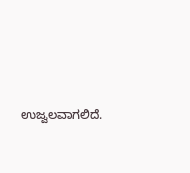ಉಜ್ವಲವಾಗಲಿದೆ.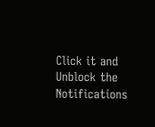Click it and Unblock the Notifications